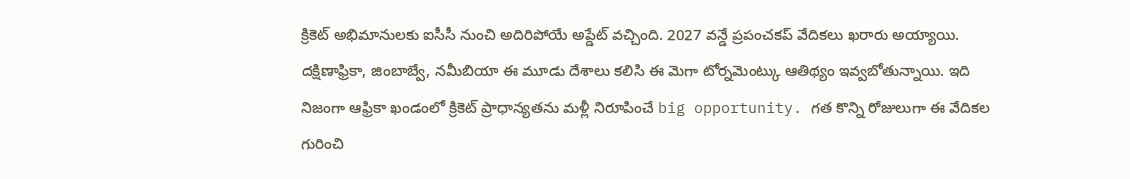క్రికెట్ అభిమానులకు ఐసీసీ నుంచి అదిరిపోయే అప్డేట్ వచ్చింది. 2027 వన్డే ప్రపంచకప్ వేదికలు ఖరారు అయ్యాయి. దక్షిణాఫ్రికా, జింబాబ్వే, నమీబియా ఈ మూడు దేశాలు కలిసి ఈ మెగా టోర్నమెంట్కు ఆతిథ్యం ఇవ్వబోతున్నాయి. ఇది నిజంగా ఆఫ్రికా ఖండంలో క్రికెట్ ప్రాధాన్యతను మళ్లీ నిరూపించే big opportunity. గత కొన్ని రోజులుగా ఈ వేదికల గురించి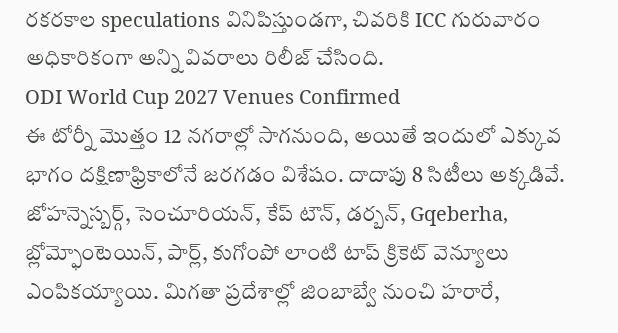రకరకాల speculations వినిపిస్తుండగా, చివరికి ICC గురువారం అధికారికంగా అన్ని వివరాలు రిలీజ్ చేసింది.
ODI World Cup 2027 Venues Confirmed
ఈ టోర్నీ మొత్తం 12 నగరాల్లో సాగనుంది, అయితే ఇందులో ఎక్కువ భాగం దక్షిణాఫ్రికాలోనే జరగడం విశేషం. దాదాపు 8 సిటీలు అక్కడివే. జోహన్నెస్బర్గ్, సెంచూరియన్, కేప్ టౌన్, డర్బన్, Gqeberha, బ్లోమ్ఫోంటెయిన్, పార్ల్, కుగోంపో లాంటి టాప్ క్రికెట్ వెన్యూలు ఎంపికయ్యాయి. మిగతా ప్రదేశాల్లో జింబాబ్వే నుంచి హరారే,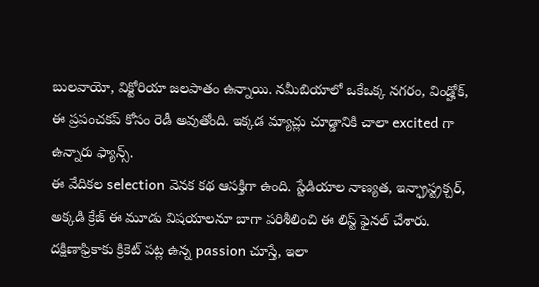బులవాయో, విక్టోరియా జలపాతం ఉన్నాయి. నమీబియాలో ఒకేఒక్క నగరం, విండ్హోక్, ఈ ప్రపంచకప్ కోసం రెడీ అవుతోంది. ఇక్కడ మ్యాచ్లు చూడ్డానికి చాలా excited గా ఉన్నారు ఫ్యాన్స్.
ఈ వేదికల selection వెనక కథ ఆసక్తిగా ఉంది. స్టేడియాల నాణ్యత, ఇన్ఫ్రాస్ట్రక్చర్, అక్కడి క్రేజ్ ఈ మూడు విషయాలనూ బాగా పరిశీలించి ఈ లిస్ట్ ఫైనల్ చేశారు. దక్షిణాఫ్రికాకు క్రికెట్ పట్ల ఉన్న passion చూస్తే, ఇలా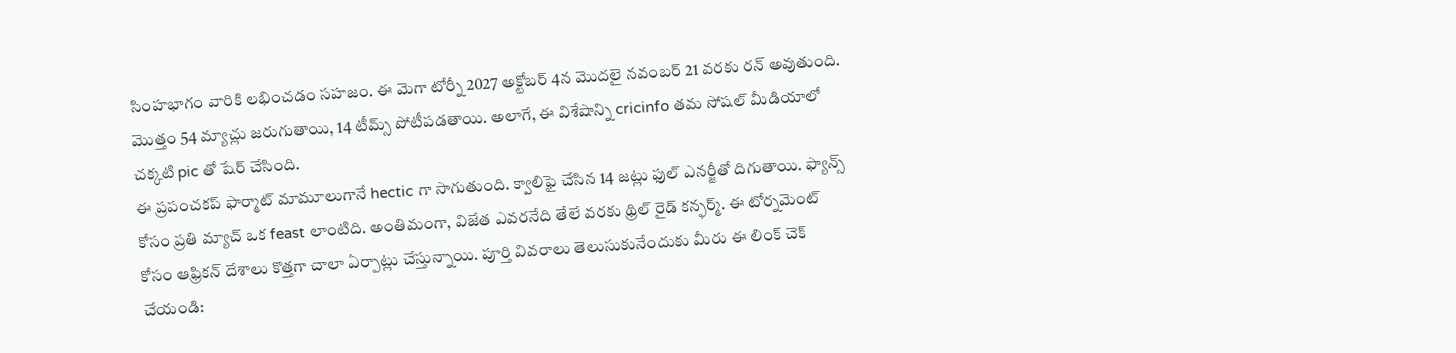సింహభాగం వారికి లభించడం సహజం. ఈ మెగా టోర్నీ 2027 అక్టోబర్ 4న మొదలై నవంబర్ 21 వరకు రన్ అవుతుంది. మొత్తం 54 మ్యాచ్లు జరుగుతాయి, 14 టీమ్స్ పోటీపడతాయి. అలాగే, ఈ విశేషాన్ని cricinfo తమ సోషల్ మీడియాలో చక్కటి pic తో షేర్ చేసింది.
ఈ ప్రపంచకప్ ఫార్మాట్ మామూలుగానే hectic గా సాగుతుంది. క్వాలిఫై చేసిన 14 జట్లు ఫుల్ ఎనర్జీతో దిగుతాయి. ఫ్యాన్స్ కోసం ప్రతి మ్యాచ్ ఒక feast లాంటిది. అంతిమంగా, విజేత ఎవరనేది తేలే వరకు థ్రిల్ రైడ్ కన్ఫర్మ్. ఈ టోర్నమెంట్ కోసం ఆఫ్రికన్ దేశాలు కొత్తగా చాలా ఏర్పాట్లు చేస్తున్నాయి. పూర్తి వివరాలు తెలుసుకునేందుకు మీరు ఈ లింక్ చెక్ చేయండి: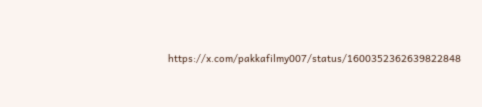https://x.com/pakkafilmy007/status/1600352362639822848